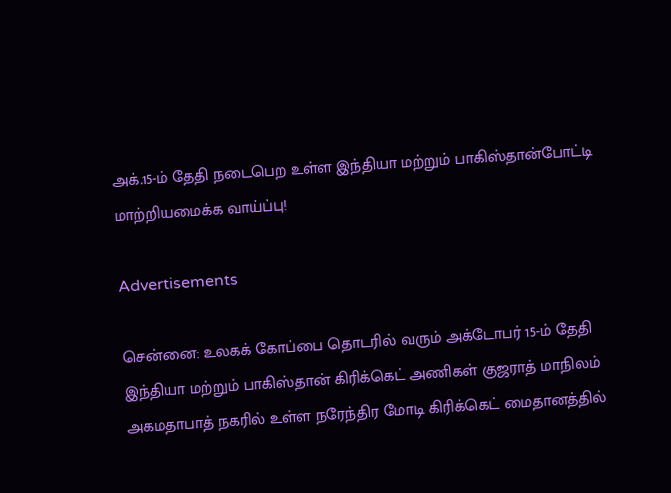அக்.15-ம் தேதி நடைபெற உள்ள இந்தியா மற்றும் பாகிஸ்தான்போட்டி மாற்றியமைக்க வாய்ப்பு!

Advertisements

சென்னை: உலகக் கோப்பை தொடரில் வரும் அக்டோபர் 15-ம் தேதி இந்தியா மற்றும் பாகிஸ்தான் கிரிக்கெட் அணிகள் குஜராத் மாநிலம் அகமதாபாத் நகரில் உள்ள நரேந்திர மோடி கிரிக்கெட் மைதானத்தில்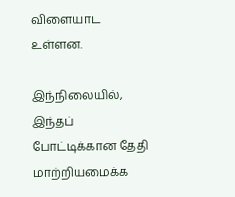விளையாட உள்ளன.

இந்நிலையில், இந்தப் போட்டிக்கான தேதி மாற்றியமைக்க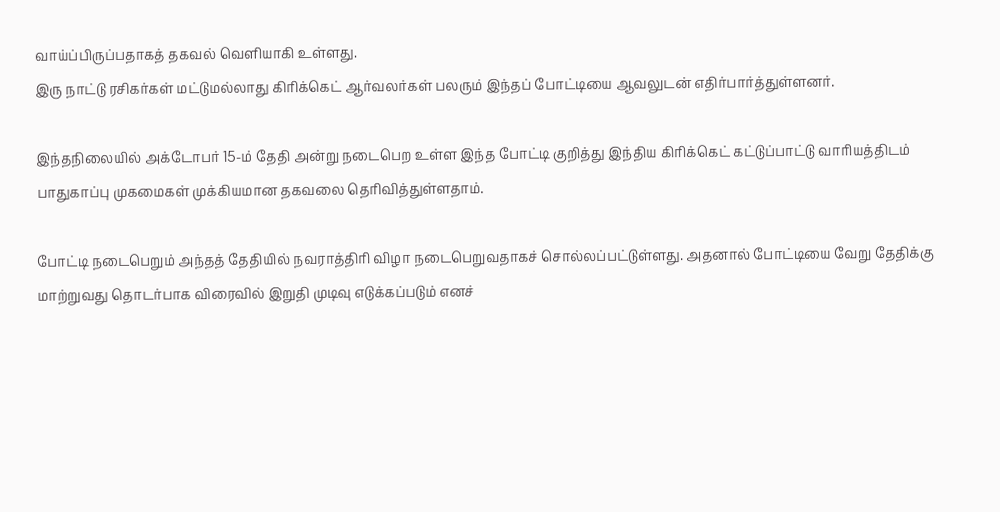வாய்ப்பிருப்பதாகத் தகவல் வெளியாகி உள்ளது.
இரு நாட்டு ரசிகர்கள் மட்டுமல்லாது கிரிக்கெட் ஆர்வலர்கள் பலரும் இந்தப் போட்டியை ஆவலுடன் எதிர்பார்த்துள்ளனர்.

இந்தநிலையில் அக்டோபர் 15-ம் தேதி அன்று நடைபெற உள்ள இந்த போட்டி குறித்து இந்திய கிரிக்கெட் கட்டுப்பாட்டு வாரியத்திடம் பாதுகாப்பு முகமைகள் முக்கியமான தகவலை தெரிவித்துள்ளதாம்.

போட்டி நடைபெறும் அந்தத் தேதியில் நவராத்திரி விழா நடைபெறுவதாகச் சொல்லப்பட்டுள்ளது. அதனால் போட்டியை வேறு தேதிக்கு மாற்றுவது தொடர்பாக விரைவில் இறுதி முடிவு எடுக்கப்படும் எனச்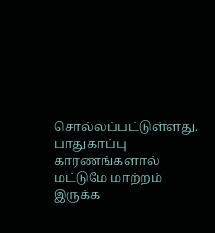சொல்லப்பட்டுள்ளது. பாதுகாப்பு காரணங்களால் மட்டுமே மாற்றம் இருக்க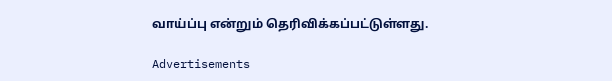வாய்ப்பு என்றும் தெரிவிக்கப்பட்டுள்ளது.

Advertisements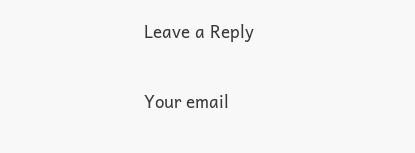Leave a Reply

Your email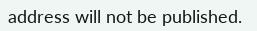address will not be published.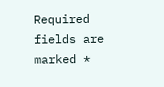Required fields are marked *